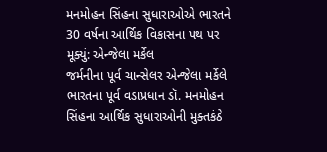મનમોહન સિંહના સુધારાઓએ ભારતને 30 વર્ષના આર્થિક વિકાસના પથ પર મૂક્યું: એન્જેલા મર્કેલ
જર્મનીના પૂર્વ ચાન્સેલર એન્જેલા મર્કેલે ભારતના પૂર્વ વડાપ્રધાન ડૉ. મનમોહન સિંહના આર્થિક સુધારાઓની મુક્તકંઠે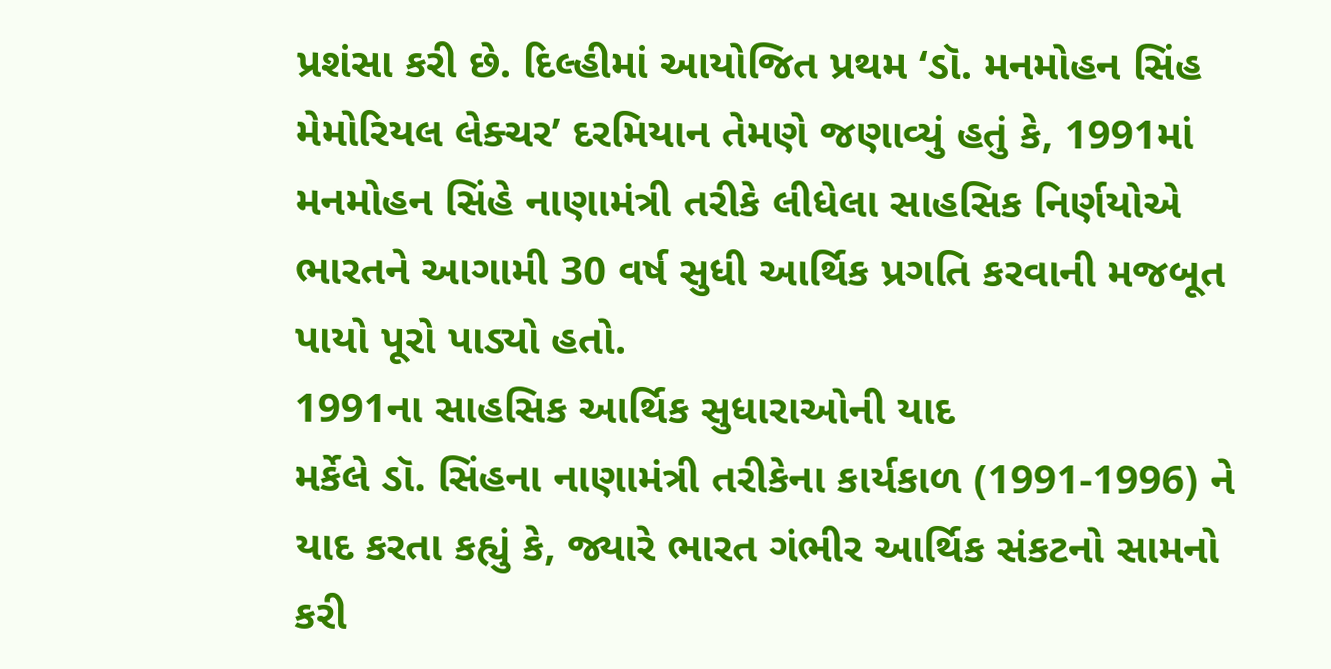પ્રશંસા કરી છે. દિલ્હીમાં આયોજિત પ્રથમ ‘ડૉ. મનમોહન સિંહ મેમોરિયલ લેક્ચર’ દરમિયાન તેમણે જણાવ્યું હતું કે, 1991માં મનમોહન સિંહે નાણામંત્રી તરીકે લીધેલા સાહસિક નિર્ણયોએ ભારતને આગામી 30 વર્ષ સુધી આર્થિક પ્રગતિ કરવાની મજબૂત પાયો પૂરો પાડ્યો હતો.
1991ના સાહસિક આર્થિક સુધારાઓની યાદ
મર્કેલે ડૉ. સિંહના નાણામંત્રી તરીકેના કાર્યકાળ (1991-1996) ને યાદ કરતા કહ્યું કે, જ્યારે ભારત ગંભીર આર્થિક સંકટનો સામનો કરી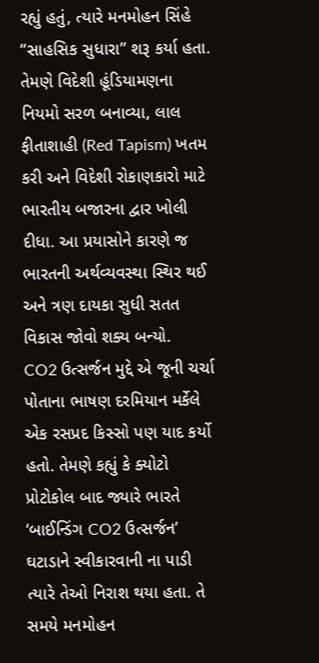રહ્યું હતું, ત્યારે મનમોહન સિંહે “સાહસિક સુધારા” શરૂ કર્યા હતા. તેમણે વિદેશી હૂંડિયામણના નિયમો સરળ બનાવ્યા, લાલ ફીતાશાહી (Red Tapism) ખતમ કરી અને વિદેશી રોકાણકારો માટે ભારતીય બજારના દ્વાર ખોલી દીધા. આ પ્રયાસોને કારણે જ ભારતની અર્થવ્યવસ્થા સ્થિર થઈ અને ત્રણ દાયકા સુધી સતત વિકાસ જોવો શક્ય બન્યો.
CO2 ઉત્સર્જન મુદ્દે એ જૂની ચર્ચા
પોતાના ભાષણ દરમિયાન મર્કેલે એક રસપ્રદ કિસ્સો પણ યાદ કર્યો હતો. તેમણે કહ્યું કે ક્યોટો પ્રોટોકોલ બાદ જ્યારે ભારતે ‘બાઈન્ડિંગ CO2 ઉત્સર્જન’ ઘટાડાને સ્વીકારવાની ના પાડી ત્યારે તેઓ નિરાશ થયા હતા. તે સમયે મનમોહન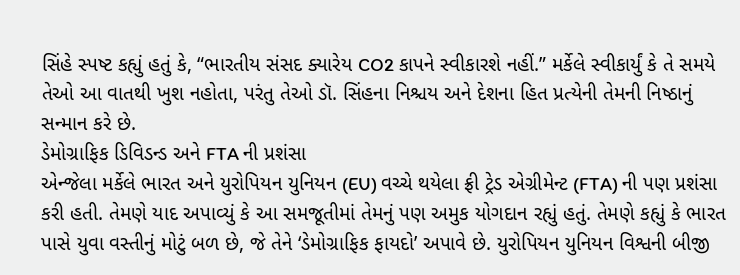સિંહે સ્પષ્ટ કહ્યું હતું કે, “ભારતીય સંસદ ક્યારેય CO2 કાપને સ્વીકારશે નહીં.” મર્કેલે સ્વીકાર્યું કે તે સમયે તેઓ આ વાતથી ખુશ નહોતા, પરંતુ તેઓ ડૉ. સિંહના નિશ્ચય અને દેશના હિત પ્રત્યેની તેમની નિષ્ઠાનું સન્માન કરે છે.
ડેમોગ્રાફિક ડિવિડન્ડ અને FTA ની પ્રશંસા
એન્જેલા મર્કેલે ભારત અને યુરોપિયન યુનિયન (EU) વચ્ચે થયેલા ફ્રી ટ્રેડ એગ્રીમેન્ટ (FTA) ની પણ પ્રશંસા કરી હતી. તેમણે યાદ અપાવ્યું કે આ સમજૂતીમાં તેમનું પણ અમુક યોગદાન રહ્યું હતું. તેમણે કહ્યું કે ભારત પાસે યુવા વસ્તીનું મોટું બળ છે, જે તેને ‘ડેમોગ્રાફિક ફાયદો’ અપાવે છે. યુરોપિયન યુનિયન વિશ્વની બીજી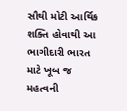સૌથી મોટી આર્થિક શક્તિ હોવાથી આ ભાગીદારી ભારત માટે ખૂબ જ મહત્વની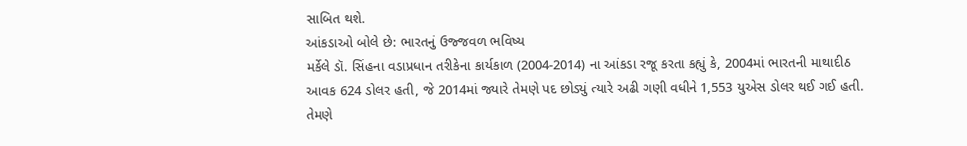સાબિત થશે.
આંકડાઓ બોલે છે: ભારતનું ઉજ્જવળ ભવિષ્ય
મર્કેલે ડૉ. સિંહના વડાપ્રધાન તરીકેના કાર્યકાળ (2004-2014) ના આંકડા રજૂ કરતા કહ્યું કે, 2004માં ભારતની માથાદીઠ આવક 624 ડોલર હતી, જે 2014માં જ્યારે તેમણે પદ છોડ્યું ત્યારે અઢી ગણી વધીને 1,553 યુએસ ડોલર થઈ ગઈ હતી. તેમણે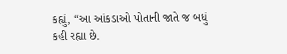કહ્યું, “આ આંકડાઓ પોતાની જાતે જ બધું કહી રહ્યા છે.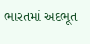ભારતમાં અદભૂત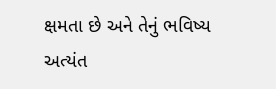ક્ષમતા છે અને તેનું ભવિષ્ય અત્યંત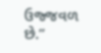ઉજ્જવળ છે.”